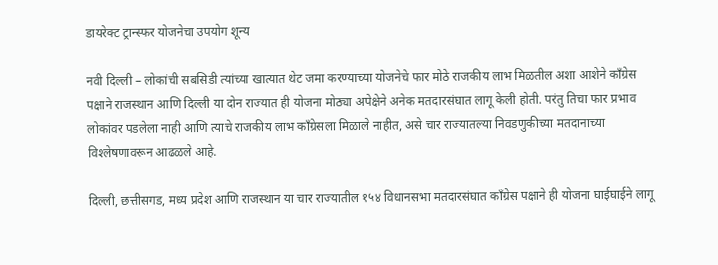डायरेक्ट ट्रान्स्फर योजनेचा उपयोग शून्य

नवी दिल्ली – लोकांची सबसिडी त्यांच्या खात्यात थेट जमा करण्याच्या योजनेचे फार मोठे राजकीय लाभ मिळतील अशा आशेने कॉंग्रेस पक्षाने राजस्थान आणि दिल्ली या दोन राज्यात ही योजना मोठ्या अपेक्षेने अनेक मतदारसंघात लागू केली होती. परंतु तिचा फार प्रभाव लोकांवर पडलेला नाही आणि त्याचे राजकीय लाभ कॉंग्रेसला मिळाले नाहीत, असे चार राज्यातल्या निवडणुकीच्या मतदानाच्या विश्‍लेषणावरून आढळले आहे.

दिल्ली, छत्तीसगड, मध्य प्रदेश आणि राजस्थान या चार राज्यातील १५४ विधानसभा मतदारसंघात कॉंग्रेस पक्षाने ही योजना घाईघाईने लागू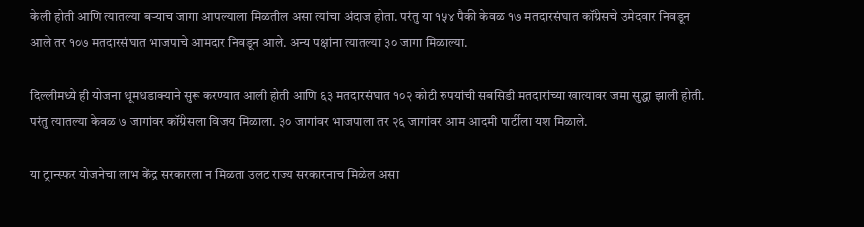केली होती आणि त्यातल्या बर्‍याच जागा आपल्याला मिळतील असा त्यांचा अंदाज होता. परंतु या १५४ पैकी केवळ १७ मतदारसंघात कॉंग्रेसचे उमेदवार निवडून आले तर १०७ मतदारसंघात भाजपाचे आमदार निवडून आले. अन्य पक्षांना त्यातल्या ३० जागा मिळाल्या.

दिल्लीमध्ये ही योजना धूमधडाक्याने सुरू करण्यात आली होती आणि ६३ मतदारसंघात १०२ कोटी रुपयांची सबसिडी मतदारांच्या खात्यावर जमा सुद्धा झाली होती. परंतु त्यातल्या केवळ ७ जागांवर कॉंग्रेसला विजय मिळाला. ३० जागांवर भाजपाला तर २६ जागांवर आम आदमी पार्टीला यश मिळाले.

या ट्रान्स्फर योजनेचा लाभ केंद्र सरकारला न मिळता उलट राज्य सरकारनाच मिळेल असा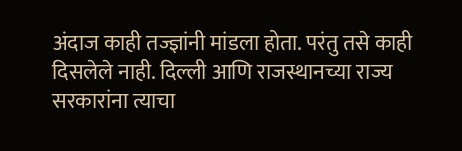अंदाज काही तज्ज्ञांनी मांडला होता. परंतु तसे काही दिसलेले नाही. दिल्ली आणि राजस्थानच्या राज्य सरकारांना त्याचा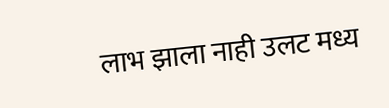लाभ झाला नाही उलट मध्य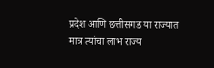प्रदेश आणि छत्तीसगड या राज्यात मात्र त्यांचा लाभ राज्य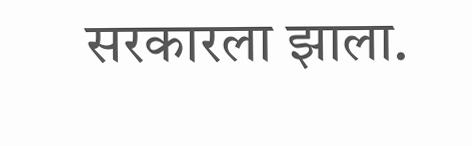सरकारला झाला.